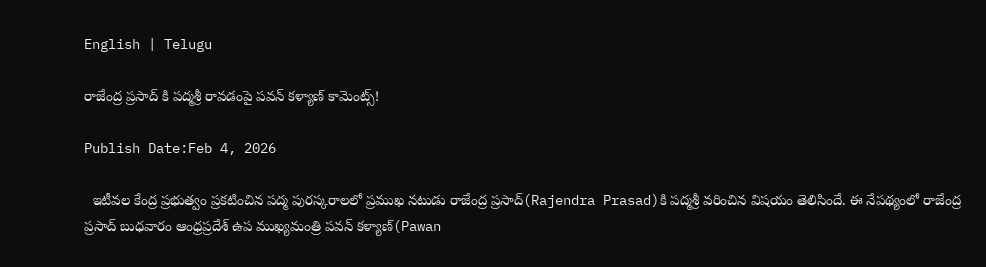English | Telugu

రాజేంద్ర ప్రసాద్ కి పద్మశ్రీ రావడంపై పవన్ కళ్యాణ్ కామెంట్స్!

Publish Date:Feb 4, 2026

  ఇటీవల కేంద్ర ప్రభుత్వం ప్రకటించిన పద్మ పురస్కరాలలో ప్రముఖ నటుడు రాజేంద్ర ప్రసాద్(Rajendra Prasad)కి పద్మశ్రీ వరించిన విషయం తెలిసిందే. ఈ నేపథ్యంలో రాజేంద్ర ప్రసాద్ బుధవారం ఆంధ్రప్రదేశ్ ఉప ముఖ్యమంత్రి పవన్ కళ్యాణ్(Pawan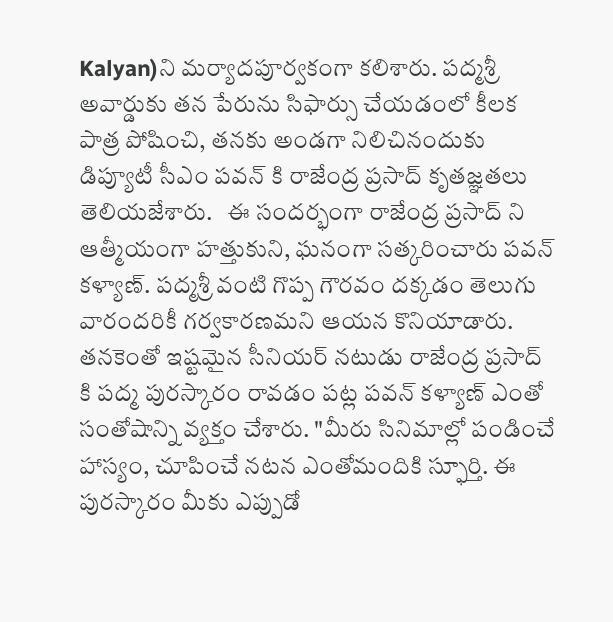Kalyan)ని మర్యాదపూర్వకంగా కలిశారు. పద్మశ్రీ అవార్డుకు తన పేరును సిఫార్సు చేయడంలో కీలక పాత్ర పోషించి, తనకు అండగా నిలిచినందుకు డిప్యూటీ సీఎం పవన్ కి రాజేంద్ర ప్రసాద్ కృతజ్ఞతలు తెలియజేశారు.   ఈ సందర్భంగా రాజేంద్ర ప్రసాద్ ని ఆత్మీయంగా హత్తుకుని, ఘనంగా సత్కరించారు పవన్ కళ్యాణ్. పద్మశ్రీ వంటి గొప్ప గౌరవం దక్కడం తెలుగు వారందరికీ గర్వకారణమని ఆయన కొనియాడారు.   తనకెంతో ఇష్టమైన సీనియర్ నటుడు రాజేంద్ర ప్రసాద్ కి పద్మ పురస్కారం రావడం పట్ల పవన్ కళ్యాణ్ ఎంతో సంతోషాన్ని వ్యక్తం చేశారు. "మీరు సినిమాల్లో పండించే హాస్యం, చూపించే నటన ఎంతోమందికి స్ఫూర్తి. ఈ పురస్కారం మీకు ఎప్పుడో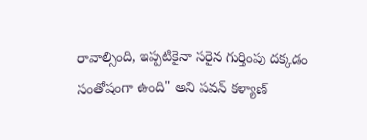రావాల్సింది, ఇప్పటికైనా సరైన గుర్తింపు దక్కడం సంతోషంగా ఉంది" అని పవన్ కళ్యాణ్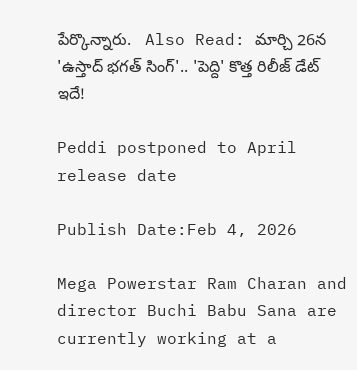పేర్కొన్నారు.   Also Read: మార్చి 26న 'ఉస్తాద్ భగత్ సింగ్'.. 'పెద్ది' కొత్త రిలీజ్ డేట్ ఇదే!

Peddi postponed to April release date

Publish Date:Feb 4, 2026

Mega Powerstar Ram Charan and director Buchi Babu Sana are currently working at a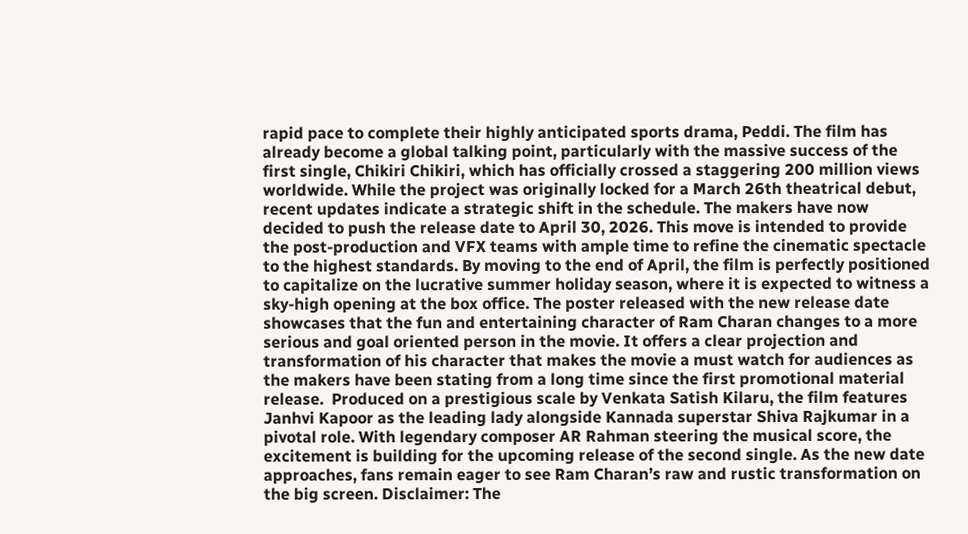rapid pace to complete their highly anticipated sports drama, Peddi. The film has already become a global talking point, particularly with the massive success of the first single, Chikiri Chikiri, which has officially crossed a staggering 200 million views worldwide. While the project was originally locked for a March 26th theatrical debut, recent updates indicate a strategic shift in the schedule. The makers have now decided to push the release date to April 30, 2026. This move is intended to provide the post-production and VFX teams with ample time to refine the cinematic spectacle to the highest standards. By moving to the end of April, the film is perfectly positioned to capitalize on the lucrative summer holiday season, where it is expected to witness a sky-high opening at the box office. The poster released with the new release date showcases that the fun and entertaining character of Ram Charan changes to a more serious and goal oriented person in the movie. It offers a clear projection and transformation of his character that makes the movie a must watch for audiences as the makers have been stating from a long time since the first promotional material release.  Produced on a prestigious scale by Venkata Satish Kilaru, the film features Janhvi Kapoor as the leading lady alongside Kannada superstar Shiva Rajkumar in a pivotal role. With legendary composer AR Rahman steering the musical score, the excitement is building for the upcoming release of the second single. As the new date approaches, fans remain eager to see Ram Charan’s raw and rustic transformation on the big screen. Disclaimer: The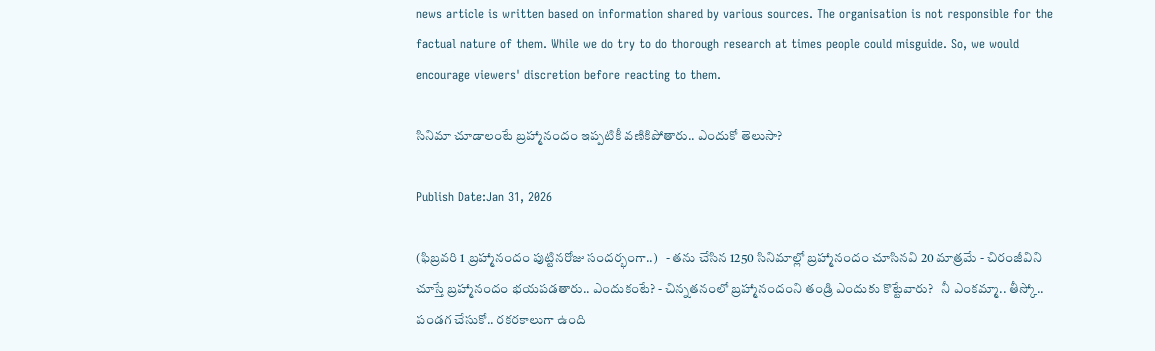news article is written based on information shared by various sources. The organisation is not responsible for the factual nature of them. While we do try to do thorough research at times people could misguide. So, we would encourage viewers' discretion before reacting to them.

సినిమా చూడాలంటే బ్రహ్మానందం ఇప్పటికీ వణికిపోతారు.. ఎందుకో తెలుసా?

Publish Date:Jan 31, 2026

(ఫిబ్రవరి 1 బ్రహ్మానందం పుట్టినరోజు సందర్భంగా..)   - తను చేసిన 1250 సినిమాల్లో బ్రహ్మానందం చూసినవి 20 మాత్రమే - చిరంజీవిని చూస్తే బ్రహ్మానందం భయపడతారు.. ఎందుకంటే? - చిన్నతనంలో బ్రహ్మానందంని తండ్రి ఎందుకు కొట్టేవారు?   నీ ఎంకమ్మా.. తీస్కో.. పండగ చేసుకో.. రకరకాలుగా ఉంది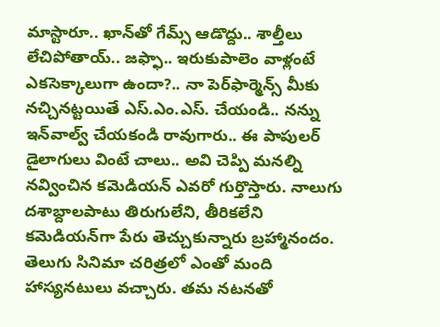మాస్టారూ.. ఖాన్‌తో గేమ్స్ ఆడొద్దు.. శాల్తీలు లేచిపోతాయ్.. జఫ్ఫా.. ఇరుకుపాలెం వాళ్లంటే ఎకసెక్కాలుగా ఉందా?.. నా పెర్‌ఫార్మెన్స్ మీకు నచ్చినట్టయితే ఎస్.ఎం.ఎస్. చేయండి.. నన్ను ఇన్‌వాల్వ్ చేయకండి రావుగారు.. ఈ పాపులర్ డైలాగులు వింటే చాలు.. అవి చెప్పి మనల్ని నవ్వించిన కమెడియన్ ఎవరో గుర్తొస్తారు. నాలుగు దశాబ్దాలపాటు తిరుగులేని, తీరికలేని కమెడియన్‌గా పేరు తెచ్చుకున్నారు బ్రహ్మానందం. తెలుగు సినిమా చరిత్రలో ఎంతో మంది హాస్యనటులు వచ్చారు. తమ నటనతో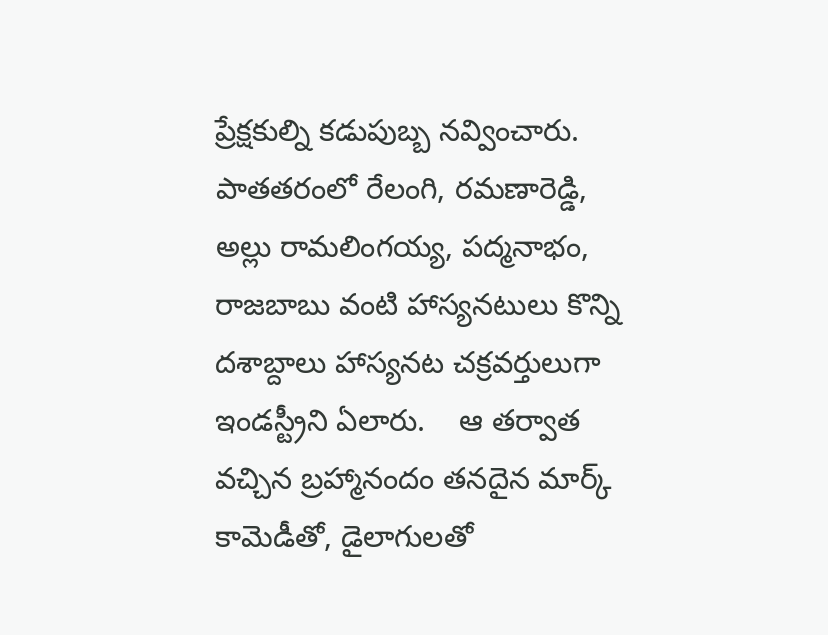ప్రేక్షకుల్ని కడుపుబ్బ నవ్వించారు. పాతతరంలో రేలంగి, రమణారెడ్డి, అల్లు రామలింగయ్య, పద్మనాభం, రాజబాబు వంటి హాస్యనటులు కొన్ని దశాబ్దాలు హాస్యనట చక్రవర్తులుగా ఇండస్ట్రీని ఏలారు.    ఆ తర్వాత వచ్చిన బ్రహ్మానందం తనదైన మార్క్ కామెడీతో, డైలాగులతో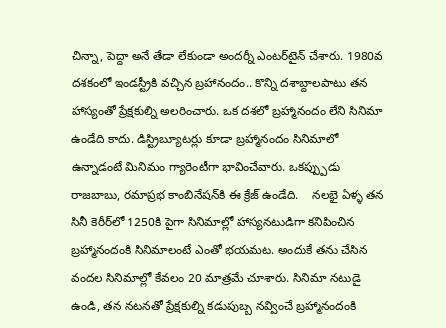చిన్నా, పెద్దా అనే తేడా లేకుండా అందర్నీ ఎంటర్‌టైన్ చేశారు. 1980వ దశకంలో ఇండస్ట్రీకి వచ్చిన బ్రహానందం.. కొన్ని దశాబ్దాలపాటు తన హాస్యంతో ప్రేక్షకుల్ని అలరించారు. ఒక దశలో బ్రహ్మానందం లేని సినిమా ఉండేది కాదు. డిస్ట్రిబ్యూటర్లు కూడా బ్రహ్మానందం సినిమాలో ఉన్నాడంటే మినిమం గ్యారెంటీగా భావించేవారు. ఒకప్ప్పుడు రాజబాబు, రమాప్రభ కాంబినేషన్‌కి ఈ క్రేజ్ ఉండేది.    నలభై ఏళ్ళ తన సినీ కెరీర్‌లో 1250కి పైగా సినిమాల్లో హాస్యనటుడిగా కనిపించిన బ్రహ్మానందంకి సినిమాలంటే ఎంతో భయమట. అందుకే తను చేసిన వందల సినిమాల్లో కేవలం 20 మాత్రమే చూశారు. సినిమా నటుడై ఉండి, తన నటనతో ప్రేక్షకుల్ని కడుపుబ్బ నవ్వించే బ్రహ్మానందంకి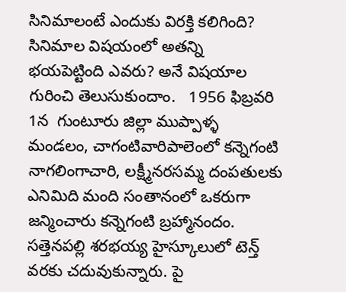సినిమాలంటే ఎందుకు విరక్తి కలిగింది? సినిమాల విషయంలో అతన్ని భయపెట్టింది ఎవరు? అనే విషయాల గురించి తెలుసుకుందాం.   1956 ఫిబ్రవరి 1న  గుంటూరు జిల్లా ముప్పాళ్ళ మండలం, చాగంటివారిపాలెంలో కన్నెగంటి నాగలింగాచారి, లక్ష్మీనరసమ్మ దంపతులకు ఎనిమిది మంది సంతానంలో ఒకరుగా జన్మించారు కన్నెగంటి బ్రహ్మానందం. సత్తెనపల్లి శరభయ్య హైస్కూలులో టెన్త్ వరకు చదువుకున్నారు. పై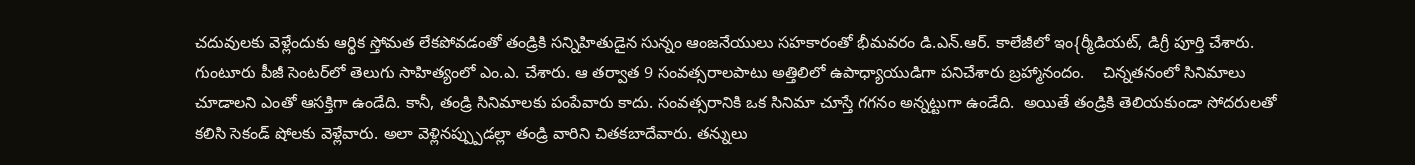చదువులకు వెళ్లేందుకు ఆర్థిక స్తోమత లేకపోవడంతో తండ్రికి సన్నిహితుడైన సున్నం ఆంజనేయులు సహకారంతో భీమవరం డి.ఎన్.ఆర్. కాలేజీలో ఇం{ర్మీడియట్, డిగ్రీ పూర్తి చేశారు. గుంటూరు పీజీ సెంటర్‌లో తెలుగు సాహిత్యంలో ఎం.ఎ. చేశారు. ఆ తర్వాత 9 సంవత్సరాలపాటు అత్తిలిలో ఉపాధ్యాయుడిగా పనిచేశారు బ్రహ్మానందం.    చిన్నతనంలో సినిమాలు చూడాలని ఎంతో ఆసక్తిగా ఉండేది. కానీ, తండ్రి సినిమాలకు పంపేవారు కాదు. సంవత్సరానికి ఒక సినిమా చూస్తే గగనం అన్నట్టుగా ఉండేది.  అయితే తండ్రికి తెలియకుండా సోదరులతో కలిసి సెకండ్ షోలకు వెళ్లేవారు. అలా వెళ్లినప్ప్పుడల్లా తండ్రి వారిని చితకబాదేవారు. తన్నులు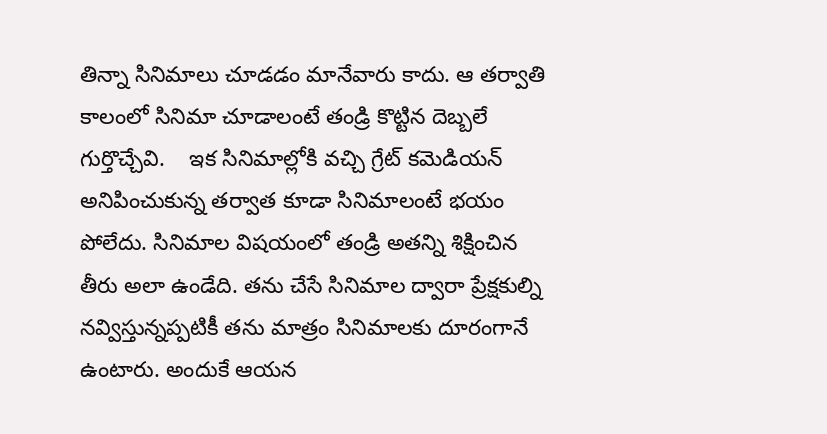తిన్నా సినిమాలు చూడడం మానేవారు కాదు. ఆ తర్వాతి కాలంలో సినిమా చూడాలంటే తండ్రి కొట్టిన దెబ్బలే గుర్తొచ్చేవి.    ఇక సినిమాల్లోకి వచ్చి గ్రేట్ కమెడియన్ అనిపించుకున్న తర్వాత కూడా సినిమాలంటే భయం పోలేదు. సినిమాల విషయంలో తండ్రి అతన్ని శిక్షించిన తీరు అలా ఉండేది. తను చేసే సినిమాల ద్వారా ప్రేక్షకుల్ని నవ్విస్తున్నప్పటికీ తను మాత్రం సినిమాలకు దూరంగానే ఉంటారు. అందుకే ఆయన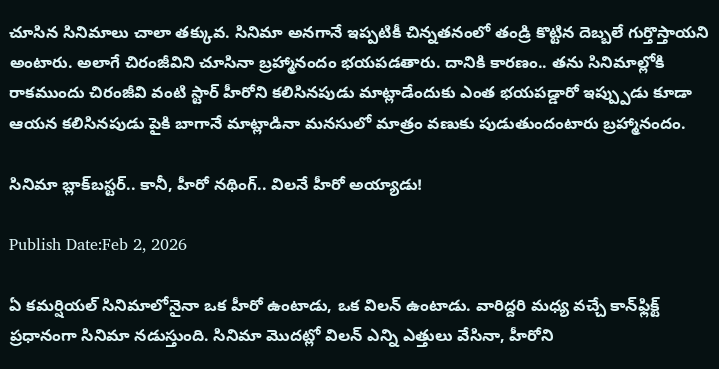చూసిన సినిమాలు చాలా తక్కువ. సినిమా అనగానే ఇప్పటికీ చిన్నతనంలో తండ్రి కొట్టిన దెబ్బలే గుర్తొస్తాయని అంటారు. అలాగే చిరంజీవిని చూసినా బ్రహ్మానందం భయపడతారు. దానికి కారణం.. తను సినిమాల్లోకి రాకముందు చిరంజీవి వంటి స్టార్ హీరోని కలిసినపుడు మాట్లాడేందుకు ఎంత భయపడ్డారో ఇప్ప్పుడు కూడా ఆయన కలిసినపుడు పైకి బాగానే మాట్లాడినా మనసులో మాత్రం వణుకు పుడుతుందంటారు బ్రహ్మానందం.

సినిమా బ్లాక్‌బస్టర్.. కానీ, హీరో నథింగ్.. విలనే హీరో అయ్యాడు!

Publish Date:Feb 2, 2026

ఏ కమర్షియల్ సినిమాలోనైనా ఒక హీరో ఉంటాడు, ఒక విలన్ ఉంటాడు. వారిద్దరి మధ్య వచ్చే కాన్‌ఫ్లిక్ట్ ప్రధానంగా సినిమా నడుస్తుంది. సినిమా మొదట్లో విలన్ ఎన్ని ఎత్తులు వేసినా, హీరోని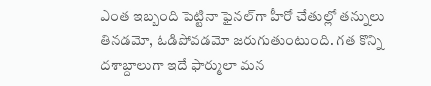ఎంత ఇబ్బంది పెట్టినా ఫైనల్‌గా హీరో చేతుల్లో తన్నులు తినడమో, ఓడిపోవడమో జరుగుతుంటుంది. గత కొన్ని దశాబ్దాలుగా ఇదే ఫార్ములా మన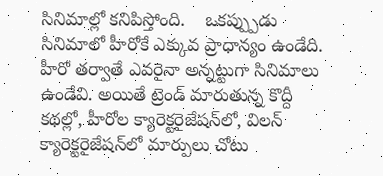సినిమాల్లో కనిపిస్తోంది.    ఒకప్ప్పుడు సినిమాలో హీరోకే ఎక్కువ ప్రాధాన్యం ఉండేది. హీరో తర్వాతే ఎవరైనా అన్నట్టుగా సినిమాలు ఉండేవి. అయితే ట్రెండ్ మారుతున్న కొద్దీ కథల్లో, హీరోల క్యారెక్టరైజేషన్‌లో, విలన్ క్యారెక్టరైజేషన్‌లో మార్పులు చోటు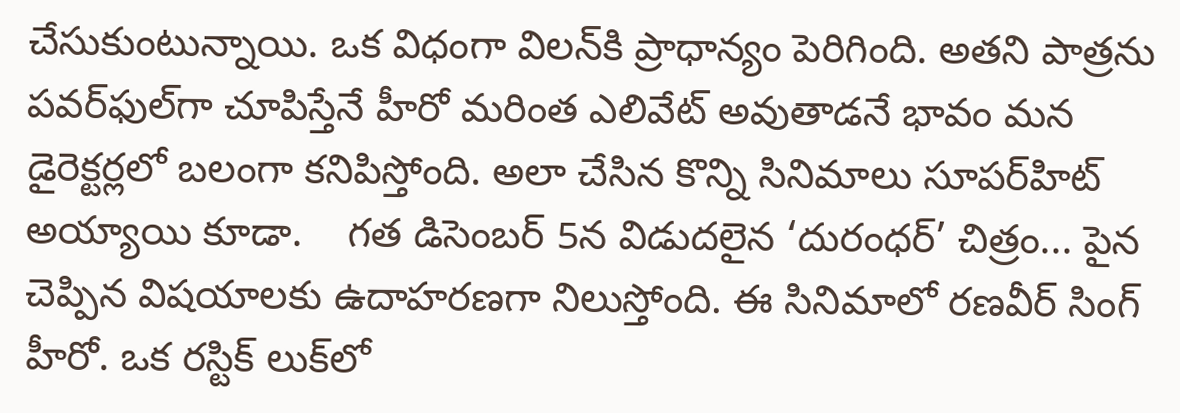చేసుకుంటున్నాయి. ఒక విధంగా విలన్‌కి ప్రాధాన్యం పెరిగింది. అతని పాత్రను పవర్‌ఫుల్‌గా చూపిస్తేనే హీరో మరింత ఎలివేట్ అవుతాడనే భావం మన డైరెక్టర్లలో బలంగా కనిపిస్తోంది. అలా చేసిన కొన్ని సినిమాలు సూపర్‌హిట్ అయ్యాయి కూడా.    గత డిసెంబర్ 5న విడుదలైన ‘దురంధ‌ర్‌’ చిత్రం... పైన చెప్పిన విషయాలకు ఉదాహరణగా నిలుస్తోంది. ఈ సినిమాలో రణవీర్ సింగ్ హీరో. ఒక రస్టిక్ లుక్‌లో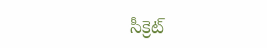సీక్రెట్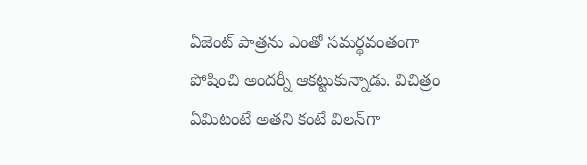ఏజెంట్ పాత్రను ఎంతో సమర్థవంతంగా పోషించి అందర్నీ ఆకట్టుకున్నాడు. విచిత్రం ఏమిటంటే అతని కంటే విలన్‌గా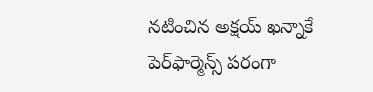నటించిన అక్షయ్ ఖన్నాకే పెర్‌ఫార్మెన్స్ పరంగా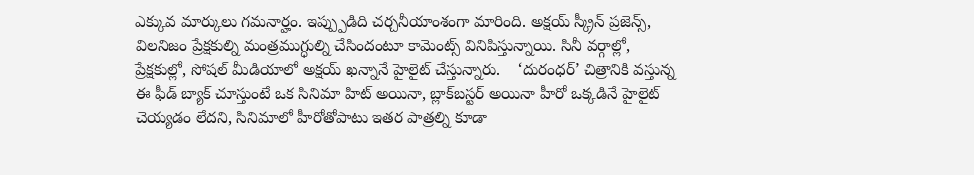ఎక్కువ మార్కులు గ‌మ‌నార్హం. ఇప్ప్పుడిది చర్చనీయాంశంగా మారింది. అక్షయ్ స్క్రీన్ ప్రజెన్స్, విలనిజం ప్రేక్షకుల్ని మంత్రముగ్ధుల్ని చేసిందంటూ కామెంట్స్ వినిపిస్తున్నాయి. సినీ వర్గాల్లో, ప్రేక్షకుల్లో, సోషల్ మీడియాలో అక్షయ్ ఖన్నానే హైలైట్ చేస్తున్నారు.    ‘దురంధ‌ర్‌’ చిత్రానికి వస్తున్న ఈ ఫీడ్ బ్యాక్ చూస్తుంటే ఒక సినిమా హిట్ అయినా, బ్లాక్‌బస్టర్ అయినా హీరో ఒక్కడినే హైలైట్ చెయ్యడం లేదని, సినిమాలో హీరోతోపాటు ఇతర పాత్రల్ని కూడా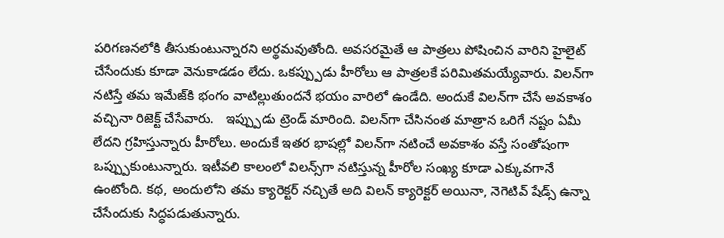పరిగణనలోకి తీసుకుంటున్నారని అర్థమవుతోంది. అవసరమైతే ఆ పాత్రలు పోషించిన వారిని హైలైట్ చేసేందుకు కూడా వెనుకాడడం లేదు. ఒకప్ప్పుడు హీరోలు ఆ పాత్రలకే పరిమితమయ్యేవారు. విలన్‌గా నటిస్తే తమ ఇమేజ్‌కి భంగం వాటిల్లుతుందనే భయం వారిలో ఉండేది. అందుకే విలన్‌గా చేసే అవకాశం వచ్చినా రిజెక్ట్ చేసేవారు.   ఇప్ప్పుడు ట్రెండ్ మారింది. విలన్‌గా చేసినంత మాత్రాన ఒరిగే నష్టం ఏమీ లేదని గ్రహిస్తున్నారు హీరోలు. అందుకే ఇతర భాషల్లో విలన్‌గా నటించే అవకాశం వస్తే సంతోషంగా ఒప్ప్పుకుంటున్నారు. ఇటీవలి కాలంలో విలన్స్‌గా నటిస్తున్న హీరోల సంఖ్య కూడా ఎక్కువగానే ఉంటోంది. కథ, అందులోని తమ క్యారెక్టర్ నచ్చితే అది విలన్ క్యారెక్టర్ అయినా, నెగెటివ్ షేడ్స్ ఉన్నా చేసేందుకు సిద్ధపడుతున్నారు.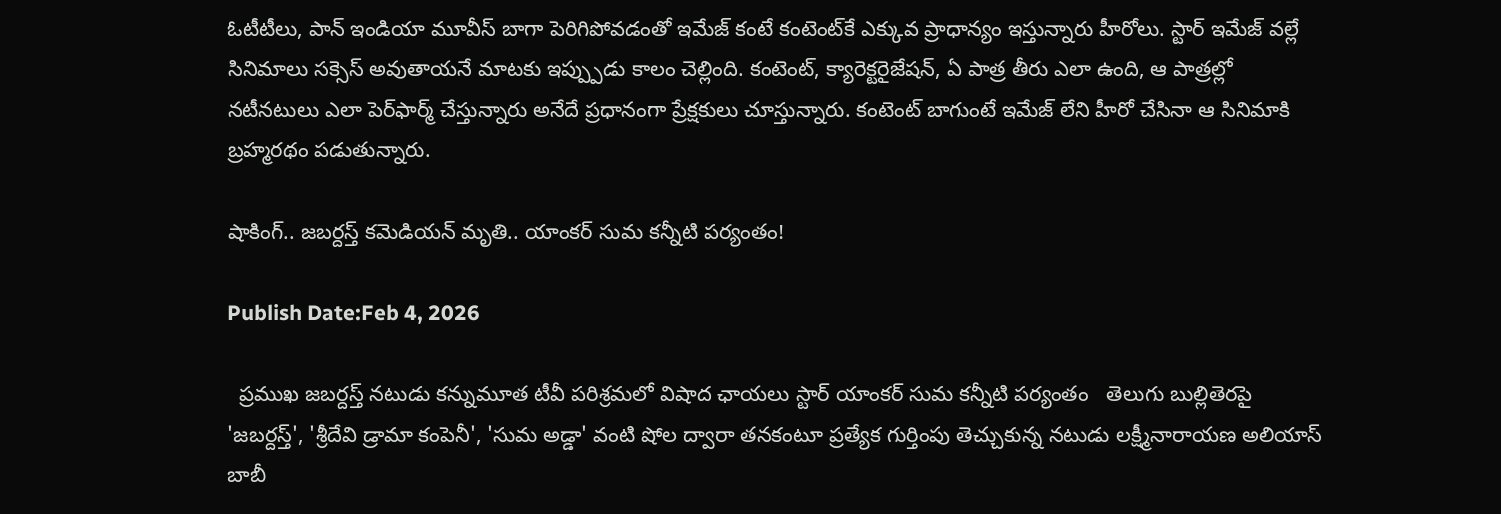ఓటీటీలు, పాన్ ఇండియా మూవీస్ బాగా పెరిగిపోవడంతో ఇమేజ్ కంటే కంటెంట్‌కే ఎక్కువ ప్రాధాన్యం ఇస్తున్నారు హీరోలు. స్టార్ ఇమేజ్ వల్లే సినిమాలు సక్సెస్ అవుతాయనే మాటకు ఇప్ప్పుడు కాలం చెల్లింది. కంటెంట్, క్యారెక్టరైజేషన్, ఏ పాత్ర తీరు ఎలా ఉంది, ఆ పాత్రల్లో నటీనటులు ఎలా పెర్‌ఫార్మ్ చేస్తున్నారు అనేదే ప్రధానంగా ప్రేక్షకులు చూస్తున్నారు. కంటెంట్ బాగుంటే ఇమేజ్ లేని హీరో చేసినా ఆ సినిమాకి బ్రహ్మరథం పడుతున్నారు.

షాకింగ్.. జబర్దస్త్ కమెడియన్ మృతి.. యాంకర్ సుమ కన్నీటి పర్యంతం!

Publish Date:Feb 4, 2026

  ప్రముఖ జబర్దస్త్ నటుడు కన్నుమూత టీవీ పరిశ్రమలో విషాద ఛాయలు స్టార్ యాంకర్ సుమ కన్నీటి పర్యంతం   తెలుగు బుల్లితెరపై 'జబర్దస్త్', 'శ్రీదేవి డ్రామా కంపెనీ', 'సుమ అడ్డా' వంటి షోల ద్వారా తనకంటూ ప్రత్యేక గుర్తింపు తెచ్చుకున్న నటుడు లక్ష్మీనారాయణ అలియాస్ బాబీ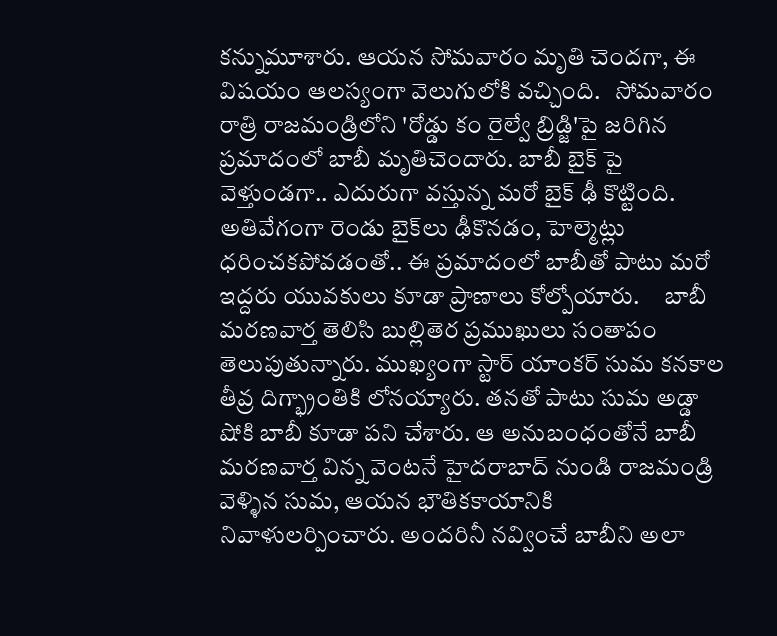కన్నుమూశారు. ఆయన సోమవారం మృతి చెందగా, ఈ విషయం ఆలస్యంగా వెలుగులోకి వచ్చింది.   సోమవారం రాత్రి రాజమండ్రిలోని 'రోడ్డు కం రైల్వే బ్రిడ్జి'పై జరిగిన ప్రమాదంలో బాబీ మృతిచెందారు. బాబీ బైక్ పై వెళ్తుండగా.. ఎదురుగా వస్తున్న మరో బైక్ ఢీ కొట్టింది. అతివేగంగా రెండు బైక్‌లు ఢీకొనడం, హెల్మెట్లు ధరించకపోవడంతో.. ఈ ప్రమాదంలో బాబీతో పాటు మరో ఇద్దరు యువకులు కూడా ప్రాణాలు కోల్పోయారు.     బాబీ మరణవార్త తెలిసి బుల్లితెర ప్రముఖులు సంతాపం తెలుపుతున్నారు. ముఖ్యంగా స్టార్ యాంకర్ సుమ కనకాల తీవ్ర దిగ్భ్రాంతికి లోనయ్యారు. తనతో పాటు సుమ అడ్డా షోకి బాబీ కూడా పని చేశారు. ఆ అనుబంధంతోనే బాబీ మరణవార్త విన్న వెంటనే హైదరాబాద్ నుండి రాజమండ్రి వెళ్ళిన సుమ, ఆయన భౌతికకాయానికి నివాళులర్పించారు. అందరినీ నవ్వించే బాబీని అలా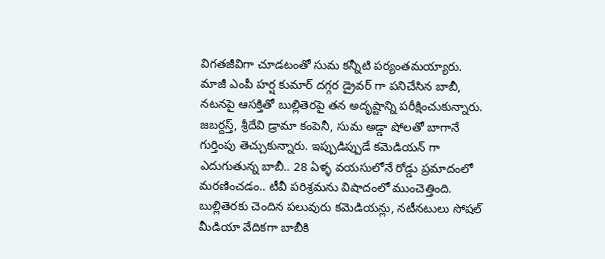విగతజీవిగా చూడటంతో సుమ కన్నీటి పర్యంతమయ్యారు.     మాజీ ఎంపీ హర్ష కుమార్ దగ్గర డ్రైవర్ గా పనిచేసిన బాబీ, నటనపై ఆసక్తితో బుల్లితెరపై తన అదృష్టాన్ని పరీక్షించుకున్నారు. జబర్దస్త్, శ్రీదేవి డ్రామా కంపెనీ, సుమ అడ్డా షోలతో బాగానే గుర్తింపు తెచ్చుకున్నారు. ఇప్పుడిప్పుడే కమెడియన్ గా ఎదుగుతున్న బాబీ.. 28 ఏళ్ళ వయసులోనే రోడ్డు ప్రమాదంలో మరణించడం.. టీవీ పరిశ్రమను విషాదంలో ముంచెత్తింది. బుల్లితెరకు చెందిన పలువురు కమెడియన్లు, నటీనటులు సోషల్ మీడియా వేదికగా బాబీకి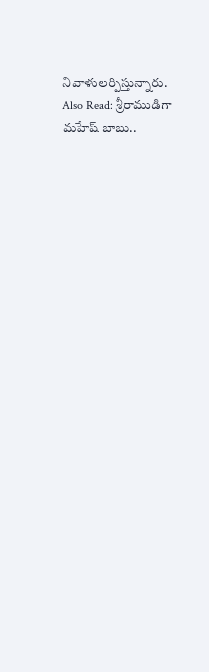నివాళులర్పిస్తున్నారు.    Also Read: శ్రీరాముడిగా మహేష్ బాబు..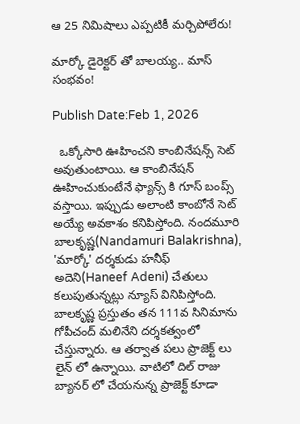ఆ 25 నిమిషాలు ఎప్పటికీ మర్చిపోలేరు!

మార్కో డైరెక్టర్ తో బాలయ్య.. మాస్ సంభవం!

Publish Date:Feb 1, 2026

  ఒక్కోసారి ఊహించని కాంబినేషన్స్ సెట్ అవుతుంటాయి. ఆ కాంబినేషన్ ఊహించుకుంటేనే ఫ్యాన్స్ కి గూస్ బంప్స్ వస్తాయి. ఇప్పుడు అలాంటి కాంబోనే సెట్ అయ్యే అవకాశం కనిపిస్తోంది. నందమూరి బాలకృష్ణ(Nandamuri Balakrishna), 'మార్కో' దర్శకుడు హనీఫ్ అదెని(Haneef Adeni) చేతులు కలుపుతున్నట్లు న్యూస్ వినిపిస్తోంది.   బాలకృష్ణ ప్రస్తుతం తన 111వ సినిమాను గోపీచంద్ మలినేని దర్శకత్వంలో చేస్తున్నారు. ఆ తర్వాత పలు ప్రాజెక్ట్ లు లైన్ లో ఉన్నాయి. వాటిలో దిల్ రాజు బ్యానర్ లో చేయనున్న ప్రాజెక్ట్ కూడా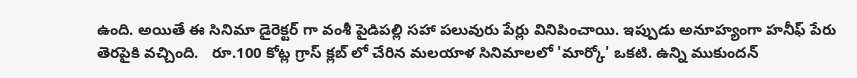ఉంది. అయితే ఈ సినిమా డైరెక్టర్ గా వంశీ పైడిపల్లి సహా పలువురు పేర్లు వినిపించాయి. ఇప్పుడు అనూహ్యంగా హనీఫ్ పేరు తెరపైకి వచ్చింది.   రూ.100 కోట్ల గ్రాస్ క్లబ్ లో చేరిన మలయాళ సినిమాలలో 'మార్కో' ఒకటి. ఉన్ని ముకుందన్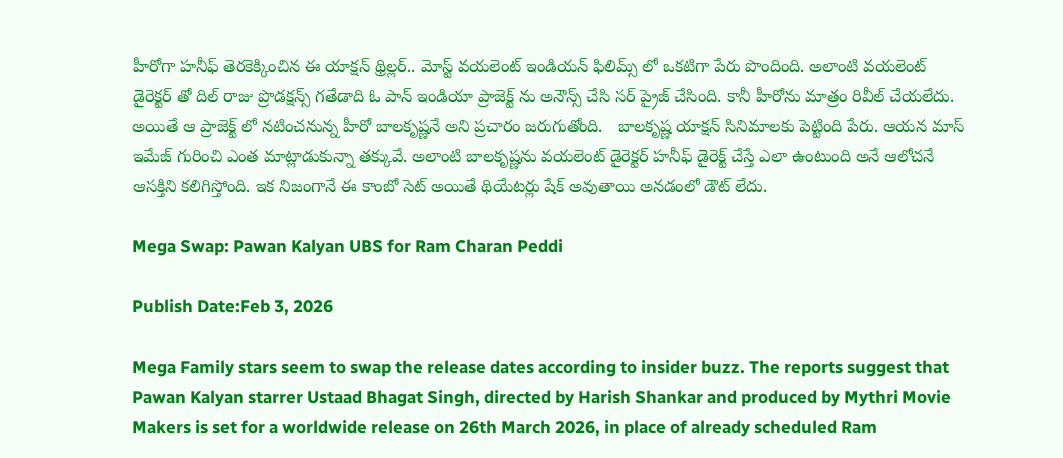హీరోగా హనీఫ్ తెరకెక్కించిన ఈ యాక్షన్ థ్రిల్లర్.. మోస్ట్ వయలెంట్ ఇండియన్ ఫిలిమ్స్ లో ఒకటిగా పేరు పొందింది. అలాంటి వయలెంట్ డైరెక్టర్ తో దిల్ రాజు ప్రొడక్షన్స్ గతేడాది ఓ పాన్ ఇండియా ప్రాజెక్ట్ ను అనౌన్స్ చేసి సర్ ప్రైజ్ చేసింది. కానీ హీరోను మాత్రం రివీల్ చేయలేదు. అయితే ఆ ప్రాజెక్ట్ లో నటించనున్న హీరో బాలకృష్ణనే అని ప్రచారం జరుగుతోంది.   బాలకృష్ణ యాక్షన్ సినిమాలకు పెట్టింది పేరు. ఆయన మాస్ ఇమేజ్ గురించి ఎంత మాట్లాడుకున్నా తక్కువే. అలాంటి బాలకృష్ణను వయలెంట్ డైరెక్టర్ హనీఫ్ డైరెక్ట్ చేస్తే ఎలా ఉంటుంది అనే ఆలోచనే ఆసక్తిని కలిగిస్తోంది. ఇక నిజంగానే ఈ కాంబో సెట్ అయితే థియేటర్లు షేక్ అవుతాయి అనడంలో డౌట్ లేదు.

Mega Swap: Pawan Kalyan UBS for Ram Charan Peddi

Publish Date:Feb 3, 2026

Mega Family stars seem to swap the release dates according to insider buzz. The reports suggest that Pawan Kalyan starrer Ustaad Bhagat Singh, directed by Harish Shankar and produced by Mythri Movie Makers is set for a worldwide release on 26th March 2026, in place of already scheduled Ram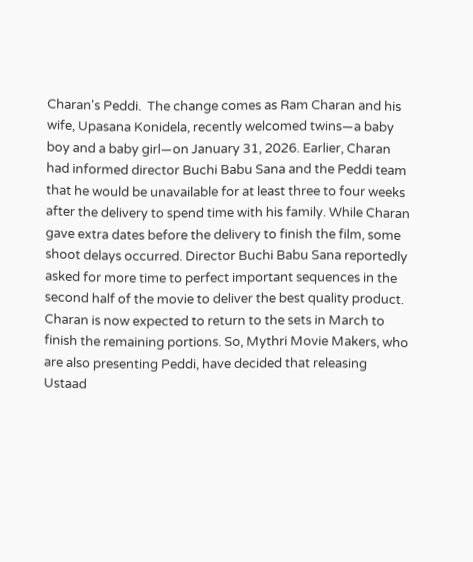Charan's Peddi.  The change comes as Ram Charan and his wife, Upasana Konidela, recently welcomed twins—a baby boy and a baby girl—on January 31, 2026. Earlier, Charan had informed director Buchi Babu Sana and the Peddi team that he would be unavailable for at least three to four weeks after the delivery to spend time with his family. While Charan gave extra dates before the delivery to finish the film, some shoot delays occurred. Director Buchi Babu Sana reportedly asked for more time to perfect important sequences in the second half of the movie to deliver the best quality product. Charan is now expected to return to the sets in March to finish the remaining portions. So, Mythri Movie Makers, who are also presenting Peddi, have decided that releasing Ustaad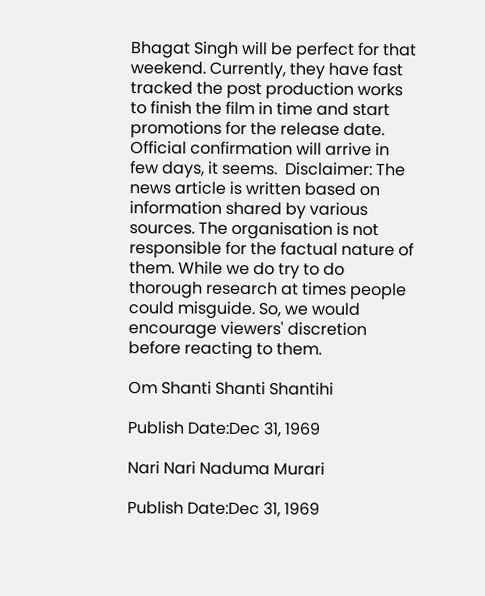Bhagat Singh will be perfect for that weekend. Currently, they have fast tracked the post production works to finish the film in time and start promotions for the release date. Official confirmation will arrive in few days, it seems.  Disclaimer: The news article is written based on information shared by various sources. The organisation is not responsible for the factual nature of them. While we do try to do thorough research at times people could misguide. So, we would encourage viewers' discretion before reacting to them.

Om Shanti Shanti Shantihi

Publish Date:Dec 31, 1969

Nari Nari Naduma Murari

Publish Date:Dec 31, 1969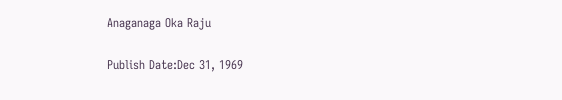Anaganaga Oka Raju

Publish Date:Dec 31, 1969